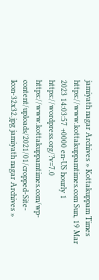jamiyath nagar Archives » Kottakuppam Times https://www.kottakuppamtimes.com Sun, 19 Mar 2023 14:03:57 +0000 en-US hourly 1 https://wordpress.org/?v=7.0 https://www.kottakuppamtimes.com/wp-content/uploads/2021/01/cropped-Site-Icon-32x32.jpg jamiyath nagar Archives »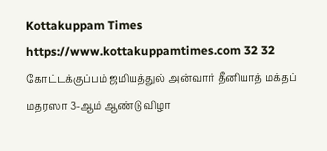Kottakuppam Times https://www.kottakuppamtimes.com 32 32 கோட்டக்குப்பம் ஜமியத்துல் அன்வார் தீனியாத் மக்தப் மதரஸா 3-ஆம் ஆண்டு விழா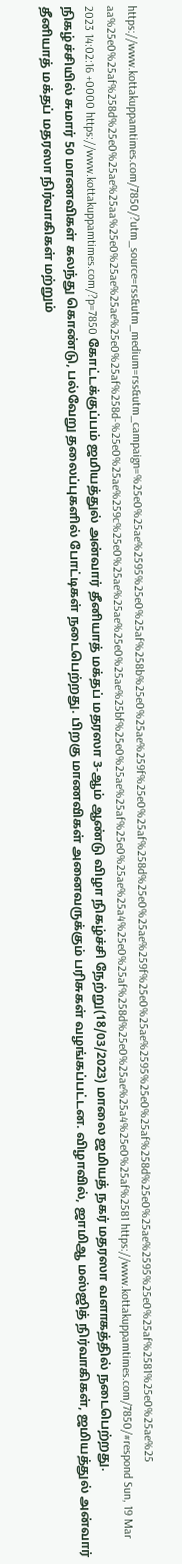https://www.kottakuppamtimes.com/7850/?utm_source=rss&utm_medium=rss&utm_campaign=%25e0%25ae%2595%25e0%25af%258b%25e0%25ae%259f%25e0%25af%258d%25e0%25ae%259f%25e0%25ae%2595%25e0%25af%258d%25e0%25ae%2595%25e0%25af%2581%25e0%25ae%25aa%25e0%25af%258d%25e0%25ae%25aa%25e0%25ae%25ae%25e0%25af%258d-%25e0%25ae%259c%25e0%25ae%25ae%25e0%25ae%25bf%25e0%25ae%25af%25e0%25ae%25a4%25e0%25af%258d%25e0%25ae%25a4%25e0%25af%2581 https://www.kottakuppamtimes.com/7850/#respond Sun, 19 Mar 2023 14:02:16 +0000 https://www.kottakuppamtimes.com/?p=7850 கோட்டக்குப்பம் ஜமியத்துல் அன்வார் தீனியாத் மக்தப் மதரஸா 3-ஆம் ஆண்டு விழா நிகழ்ச்சி நேற்று(18/03/2023) மாலை ஜமியத் நகர் மதரஸா வளாகத்தில் நடைபெற்றது. நிகழ்ச்சியில் சுமார் 50 மாணவிகள் கலந்து கொண்டு, பல்வேறு தலைப்புகளில் போட்டிகள் நடைபெற்றது. பிறகு மாணவிகள் அனைவருக்கும் பரிசுகள் வழங்கப்பட்டன. விழாவில், ஜாமிஆ மஸ்ஜித் நிர்வாகிகள், ஜமியத்துல் அன்வார் தீனியாத் மக்தப் மதரஸா நிர்வாகிகள் மற்றும்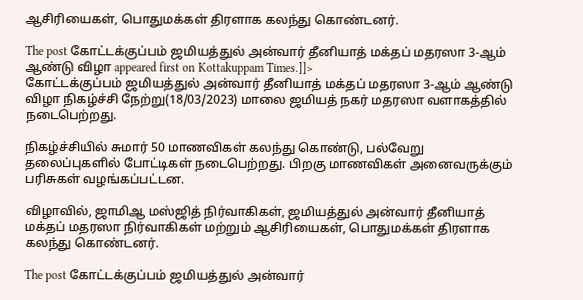ஆசிரியைகள், பொதுமக்கள் திரளாக கலந்து கொண்டனர்.

The post கோட்டக்குப்பம் ஜமியத்துல் அன்வார் தீனியாத் மக்தப் மதரஸா 3-ஆம் ஆண்டு விழா appeared first on Kottakuppam Times.]]>
கோட்டக்குப்பம் ஜமியத்துல் அன்வார் தீனியாத் மக்தப் மதரஸா 3-ஆம் ஆண்டு விழா நிகழ்ச்சி நேற்று(18/03/2023) மாலை ஜமியத் நகர் மதரஸா வளாகத்தில் நடைபெற்றது.

நிகழ்ச்சியில் சுமார் 50 மாணவிகள் கலந்து கொண்டு, பல்வேறு தலைப்புகளில் போட்டிகள் நடைபெற்றது. பிறகு மாணவிகள் அனைவருக்கும் பரிசுகள் வழங்கப்பட்டன.

விழாவில், ஜாமிஆ மஸ்ஜித் நிர்வாகிகள், ஜமியத்துல் அன்வார் தீனியாத் மக்தப் மதரஸா நிர்வாகிகள் மற்றும் ஆசிரியைகள், பொதுமக்கள் திரளாக கலந்து கொண்டனர்.

The post கோட்டக்குப்பம் ஜமியத்துல் அன்வார்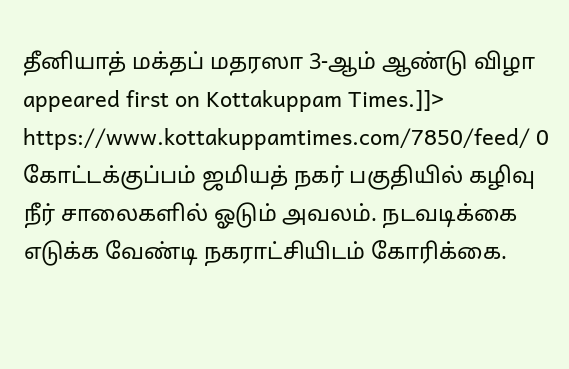தீனியாத் மக்தப் மதரஸா 3-ஆம் ஆண்டு விழா appeared first on Kottakuppam Times.]]>
https://www.kottakuppamtimes.com/7850/feed/ 0
கோட்டக்குப்பம் ஜமியத் நகர் பகுதியில் கழிவு நீர் சாலைகளில் ஓடும் அவலம். நடவடிக்கை எடுக்க வேண்டி நகராட்சியிடம் கோரிக்கை.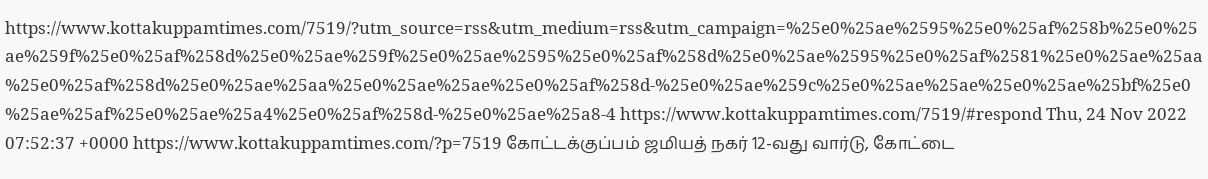https://www.kottakuppamtimes.com/7519/?utm_source=rss&utm_medium=rss&utm_campaign=%25e0%25ae%2595%25e0%25af%258b%25e0%25ae%259f%25e0%25af%258d%25e0%25ae%259f%25e0%25ae%2595%25e0%25af%258d%25e0%25ae%2595%25e0%25af%2581%25e0%25ae%25aa%25e0%25af%258d%25e0%25ae%25aa%25e0%25ae%25ae%25e0%25af%258d-%25e0%25ae%259c%25e0%25ae%25ae%25e0%25ae%25bf%25e0%25ae%25af%25e0%25ae%25a4%25e0%25af%258d-%25e0%25ae%25a8-4 https://www.kottakuppamtimes.com/7519/#respond Thu, 24 Nov 2022 07:52:37 +0000 https://www.kottakuppamtimes.com/?p=7519 கோட்டக்குப்பம் ஜமியத் நகர் 12-வது வார்டு, கோட்டை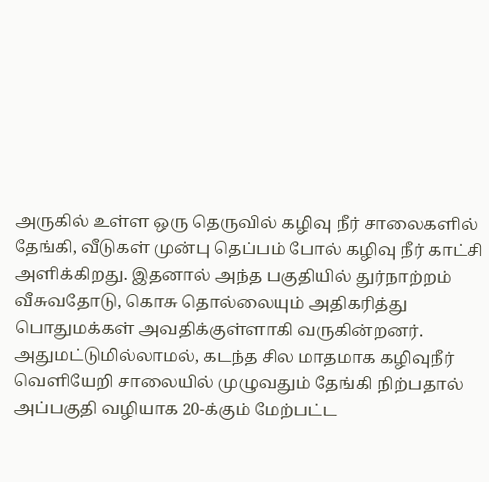அருகில் உள்ள ஒரு தெருவில் கழிவு நீர் சாலைகளில் தேங்கி, வீடுகள் முன்பு தெப்பம் போல் கழிவு நீர் காட்சி அளிக்கிறது. இதனால் அந்த பகுதியில் துர்நாற்றம் வீசுவதோடு, கொசு தொல்லையும் அதிகரித்து பொதுமக்கள் அவதிக்குள்ளாகி வருகின்றனர். அதுமட்டுமில்லாமல், கடந்த சில மாதமாக கழிவுநீர் வெளியேறி சாலையில் முழுவதும் தேங்கி நிற்பதால் அப்பகுதி வழியாக 20-க்கும் மேற்பட்ட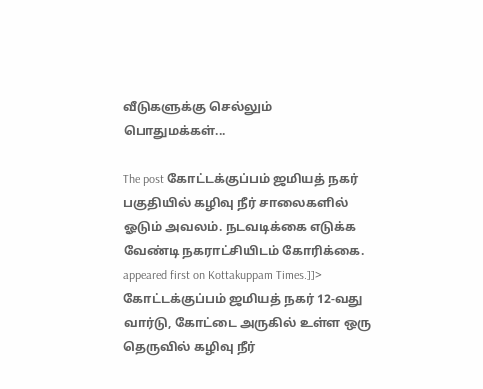வீடுகளுக்கு செல்லும் பொதுமக்கள்...

The post கோட்டக்குப்பம் ஜமியத் நகர் பகுதியில் கழிவு நீர் சாலைகளில் ஓடும் அவலம். நடவடிக்கை எடுக்க வேண்டி நகராட்சியிடம் கோரிக்கை. appeared first on Kottakuppam Times.]]>
கோட்டக்குப்பம் ஜமியத் நகர் 12-வது வார்டு, கோட்டை அருகில் உள்ள ஒரு தெருவில் கழிவு நீர்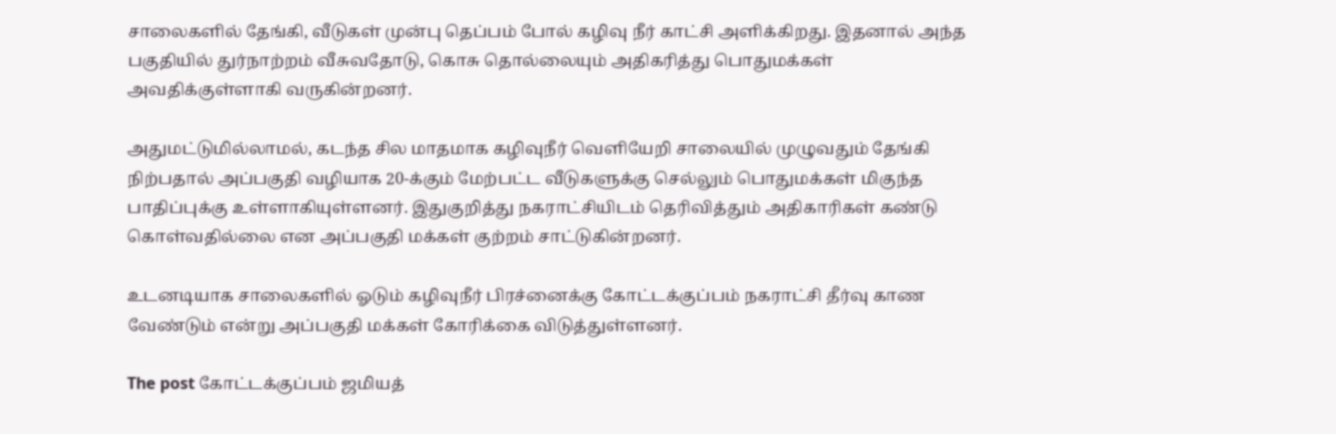சாலைகளில் தேங்கி, வீடுகள் முன்பு தெப்பம் போல் கழிவு நீர் காட்சி அளிக்கிறது. இதனால் அந்த பகுதியில் துர்நாற்றம் வீசுவதோடு, கொசு தொல்லையும் அதிகரித்து பொதுமக்கள் அவதிக்குள்ளாகி வருகின்றனர்.

அதுமட்டுமில்லாமல், கடந்த சில மாதமாக கழிவுநீர் வெளியேறி சாலையில் முழுவதும் தேங்கி நிற்பதால் அப்பகுதி வழியாக 20-க்கும் மேற்பட்ட வீடுகளுக்கு செல்லும் பொதுமக்கள் மிகுந்த பாதிப்புக்கு உள்ளாகியுள்ளனர். இதுகுறித்து நகராட்சியிடம் தெரிவித்தும் அதிகாரிகள் கண்டு கொள்வதில்லை என அப்பகுதி மக்கள் குற்றம் சாட்டுகின்றனர்.

உடனடியாக சாலைகளில் ஓடும் கழிவுநீர் பிரச்னைக்கு கோட்டக்குப்பம் நகராட்சி தீர்வு காண வேண்டும் என்று அப்பகுதி மக்கள் கோரிக்கை விடுத்துள்ளனர்.

The post கோட்டக்குப்பம் ஜமியத்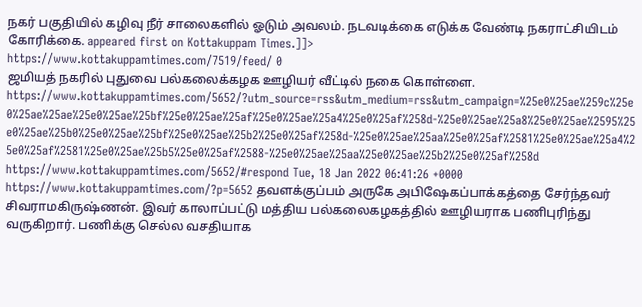நகர் பகுதியில் கழிவு நீர் சாலைகளில் ஓடும் அவலம். நடவடிக்கை எடுக்க வேண்டி நகராட்சியிடம் கோரிக்கை. appeared first on Kottakuppam Times.]]>
https://www.kottakuppamtimes.com/7519/feed/ 0
ஜமியத் நகரில் புதுவை பல்கலைக்கழக ஊழியர் வீட்டில் நகை கொள்ளை. https://www.kottakuppamtimes.com/5652/?utm_source=rss&utm_medium=rss&utm_campaign=%25e0%25ae%259c%25e0%25ae%25ae%25e0%25ae%25bf%25e0%25ae%25af%25e0%25ae%25a4%25e0%25af%258d-%25e0%25ae%25a8%25e0%25ae%2595%25e0%25ae%25b0%25e0%25ae%25bf%25e0%25ae%25b2%25e0%25af%258d-%25e0%25ae%25aa%25e0%25af%2581%25e0%25ae%25a4%25e0%25af%2581%25e0%25ae%25b5%25e0%25af%2588-%25e0%25ae%25aa%25e0%25ae%25b2%25e0%25af%258d https://www.kottakuppamtimes.com/5652/#respond Tue, 18 Jan 2022 06:41:26 +0000 https://www.kottakuppamtimes.com/?p=5652 தவளக்குப்பம் அருகே அபிஷேகப்பாக்கத்தை சேர்ந்தவர் சிவராமகிருஷ்ணன். இவர் காலாப்பட்டு மத்திய பல்கலைகழகத்தில் ஊழியராக பணிபுரிந்து வருகிறார். பணிக்கு செல்ல வசதியாக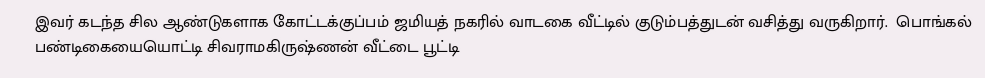இவர் கடந்த சில ஆண்டுகளாக கோட்டக்குப்பம் ஜமியத் நகரில் வாடகை வீட்டில் குடும்பத்துடன் வசித்து வருகிறார்.  பொங்கல் பண்டிகையையொட்டி சிவராமகிருஷ்ணன் வீட்டை பூட்டி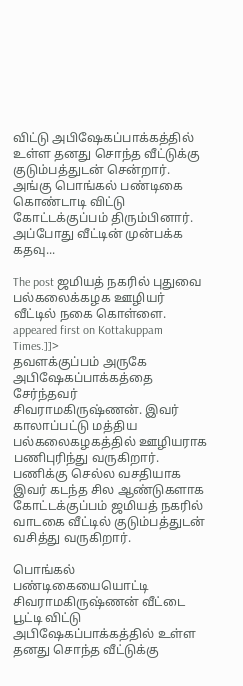விட்டு அபிஷேகப்பாக்கத்தில் உள்ள தனது சொந்த வீட்டுக்கு குடும்பத்துடன் சென்றார். அங்கு பொங்கல் பண்டிகை கொண்டாடி விட்டு கோட்டக்குப்பம் திரும்பினார். அப்போது வீட்டின் முன்பக்க கதவு...

The post ஜமியத் நகரில் புதுவை பல்கலைக்கழக ஊழியர் வீட்டில் நகை கொள்ளை. appeared first on Kottakuppam Times.]]>
தவளக்குப்பம் அருகே அபிஷேகப்பாக்கத்தை சேர்ந்தவர் சிவராமகிருஷ்ணன். இவர் காலாப்பட்டு மத்திய பல்கலைகழகத்தில் ஊழியராக பணிபுரிந்து வருகிறார். பணிக்கு செல்ல வசதியாக இவர் கடந்த சில ஆண்டுகளாக கோட்டக்குப்பம் ஜமியத் நகரில் வாடகை வீட்டில் குடும்பத்துடன் வசித்து வருகிறார்.

பொங்கல் பண்டிகையையொட்டி சிவராமகிருஷ்ணன் வீட்டை பூட்டி விட்டு அபிஷேகப்பாக்கத்தில் உள்ள தனது சொந்த வீட்டுக்கு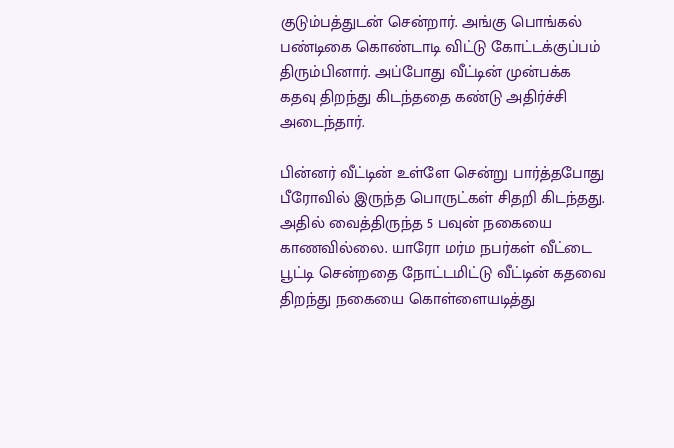குடும்பத்துடன் சென்றார். அங்கு பொங்கல் பண்டிகை கொண்டாடி விட்டு கோட்டக்குப்பம் திரும்பினார். அப்போது வீட்டின் முன்பக்க கதவு திறந்து கிடந்ததை கண்டு அதிர்ச்சி அடைந்தார்.

பின்னர் வீட்டின் உள்ளே சென்று பார்த்தபோது பீரோவில் இருந்த பொருட்கள் சிதறி கிடந்தது. அதில் வைத்திருந்த 5 பவுன் நகையை காணவில்லை. யாரோ மர்ம நபர்கள் வீட்டை பூட்டி சென்றதை நோட்டமிட்டு வீட்டின் கதவை திறந்து நகையை கொள்ளையடித்து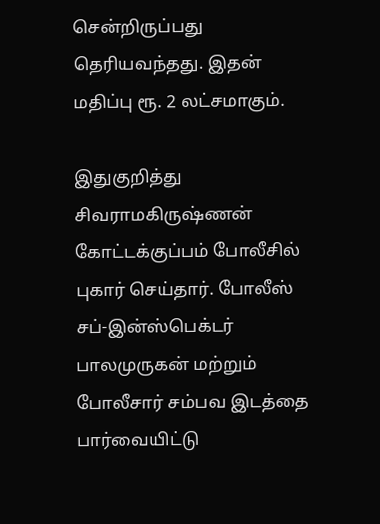சென்றிருப்பது தெரியவந்தது. இதன் மதிப்பு ரூ. 2 லட்சமாகும்.

இதுகுறித்து சிவராமகிருஷ்ணன் கோட்டக்குப்பம் போலீசில் புகார் செய்தார். போலீஸ் சப்-இன்ஸ்பெக்டர் பாலமுருகன் மற்றும் போலீசார் சம்பவ இடத்தை பார்வையிட்டு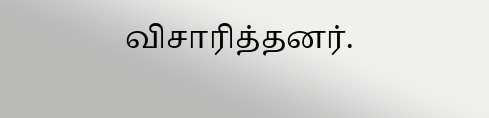விசாரித்தனர்.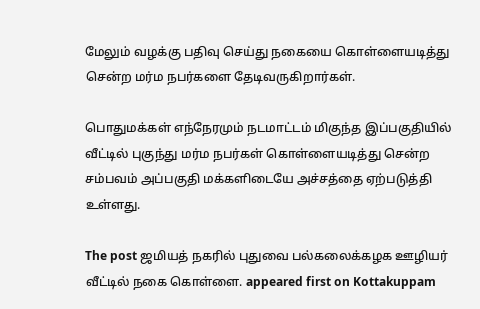மேலும் வழக்கு பதிவு செய்து நகையை கொள்ளையடித்து சென்ற மர்ம நபர்களை தேடிவருகிறார்கள்.

பொதுமக்கள் எந்நேரமும் நடமாட்டம் மிகுந்த இப்பகுதியில் வீட்டில் புகுந்து மர்ம நபர்கள் கொள்ளையடித்து சென்ற சம்பவம் அப்பகுதி மக்களிடையே அச்சத்தை ஏற்படுத்தி உள்ளது.

The post ஜமியத் நகரில் புதுவை பல்கலைக்கழக ஊழியர் வீட்டில் நகை கொள்ளை. appeared first on Kottakuppam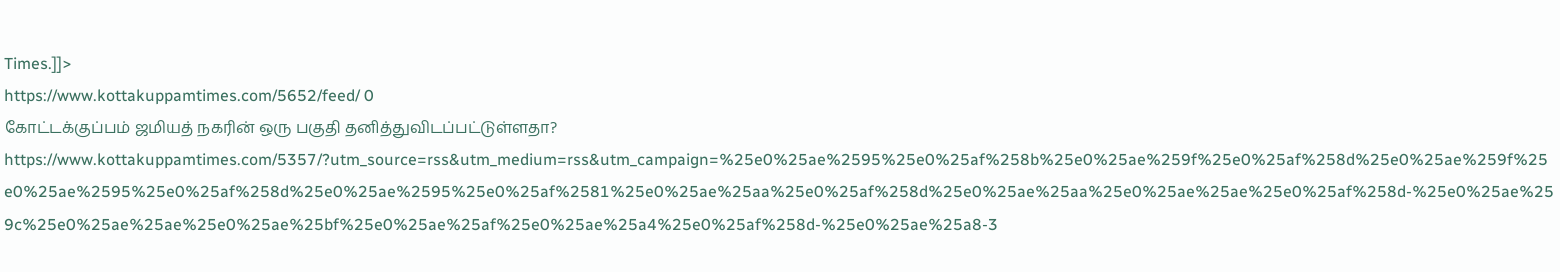Times.]]>
https://www.kottakuppamtimes.com/5652/feed/ 0
கோட்டக்குப்பம் ஜமியத் நகரின் ஒரு பகுதி தனித்துவிடப்பட்டுள்ளதா? https://www.kottakuppamtimes.com/5357/?utm_source=rss&utm_medium=rss&utm_campaign=%25e0%25ae%2595%25e0%25af%258b%25e0%25ae%259f%25e0%25af%258d%25e0%25ae%259f%25e0%25ae%2595%25e0%25af%258d%25e0%25ae%2595%25e0%25af%2581%25e0%25ae%25aa%25e0%25af%258d%25e0%25ae%25aa%25e0%25ae%25ae%25e0%25af%258d-%25e0%25ae%259c%25e0%25ae%25ae%25e0%25ae%25bf%25e0%25ae%25af%25e0%25ae%25a4%25e0%25af%258d-%25e0%25ae%25a8-3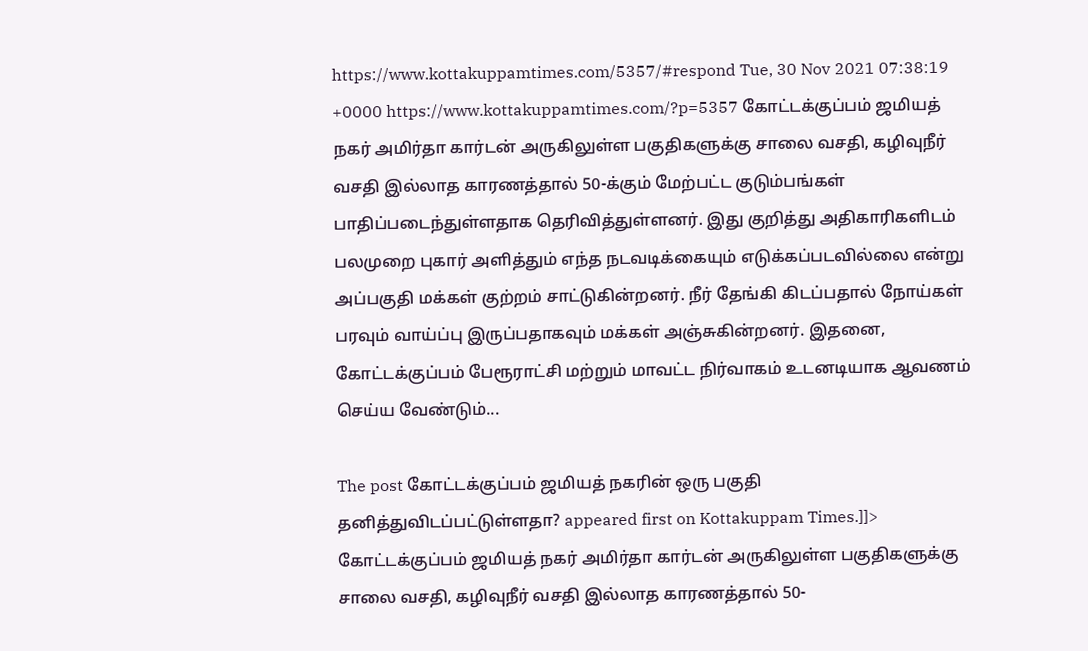https://www.kottakuppamtimes.com/5357/#respond Tue, 30 Nov 2021 07:38:19 +0000 https://www.kottakuppamtimes.com/?p=5357 கோட்டக்குப்பம் ஜமியத் நகர் அமிர்தா கார்டன் அருகிலுள்ள பகுதிகளுக்கு சாலை வசதி, கழிவுநீர் வசதி இல்லாத காரணத்தால் 50-க்கும் மேற்பட்ட குடும்பங்கள் பாதிப்படைந்துள்ளதாக தெரிவித்துள்ளனர். இது குறித்து அதிகாரிகளிடம் பலமுறை புகார் அளித்தும் எந்த நடவடிக்கையும் எடுக்கப்படவில்லை என்று அப்பகுதி மக்கள் குற்றம் சாட்டுகின்றனர். நீர் தேங்கி கிடப்பதால் நோய்கள் பரவும் வாய்ப்பு இருப்பதாகவும் மக்கள் அஞ்சுகின்றனர். இதனை, கோட்டக்குப்பம் பேரூராட்சி மற்றும் மாவட்ட நிர்வாகம் உடனடியாக ஆவணம் செய்ய வேண்டும்...

The post கோட்டக்குப்பம் ஜமியத் நகரின் ஒரு பகுதி தனித்துவிடப்பட்டுள்ளதா? appeared first on Kottakuppam Times.]]>
கோட்டக்குப்பம் ஜமியத் நகர் அமிர்தா கார்டன் அருகிலுள்ள பகுதிகளுக்கு சாலை வசதி, கழிவுநீர் வசதி இல்லாத காரணத்தால் 50-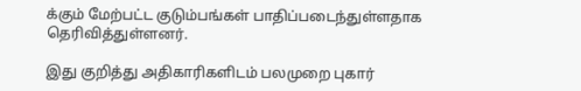க்கும் மேற்பட்ட குடும்பங்கள் பாதிப்படைந்துள்ளதாக தெரிவித்துள்ளனர்.

இது குறித்து அதிகாரிகளிடம் பலமுறை புகார்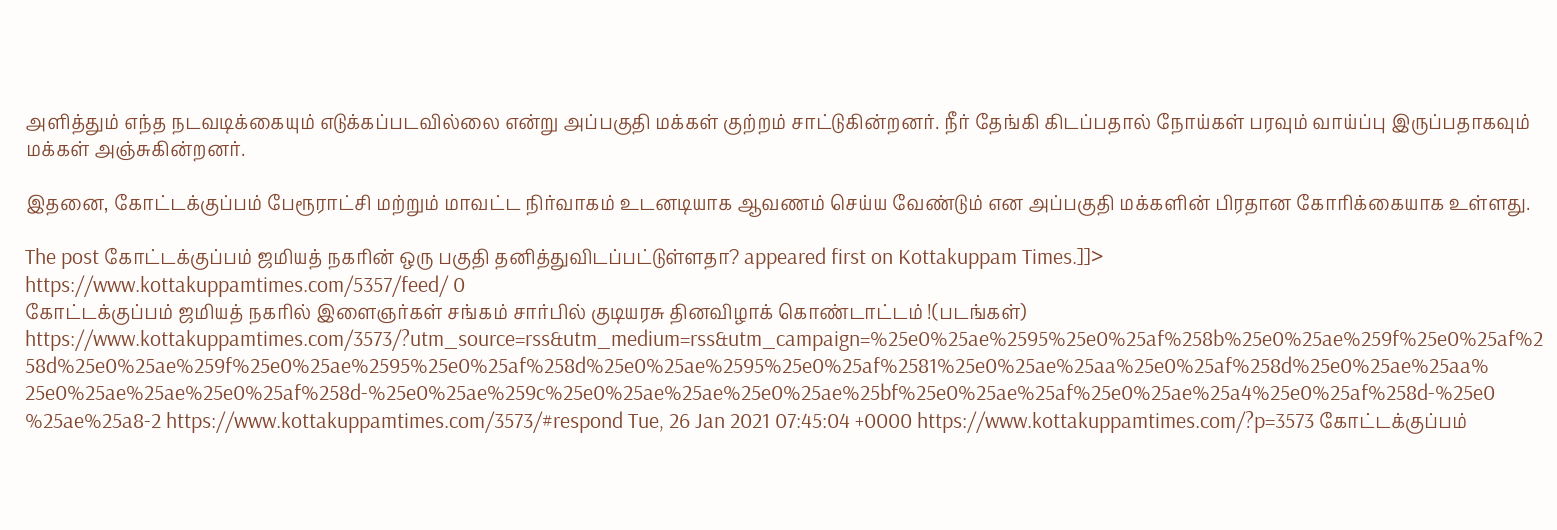அளித்தும் எந்த நடவடிக்கையும் எடுக்கப்படவில்லை என்று அப்பகுதி மக்கள் குற்றம் சாட்டுகின்றனர். நீர் தேங்கி கிடப்பதால் நோய்கள் பரவும் வாய்ப்பு இருப்பதாகவும் மக்கள் அஞ்சுகின்றனர்.

இதனை, கோட்டக்குப்பம் பேரூராட்சி மற்றும் மாவட்ட நிர்வாகம் உடனடியாக ஆவணம் செய்ய வேண்டும் என அப்பகுதி மக்களின் பிரதான கோரிக்கையாக உள்ளது.

The post கோட்டக்குப்பம் ஜமியத் நகரின் ஒரு பகுதி தனித்துவிடப்பட்டுள்ளதா? appeared first on Kottakuppam Times.]]>
https://www.kottakuppamtimes.com/5357/feed/ 0
கோட்டக்குப்பம் ஜமியத் நகரில் இளைஞர்கள் சங்கம் சார்பில் குடியரசு தினவிழாக் கொண்டாட்டம் !(படங்கள்) https://www.kottakuppamtimes.com/3573/?utm_source=rss&utm_medium=rss&utm_campaign=%25e0%25ae%2595%25e0%25af%258b%25e0%25ae%259f%25e0%25af%258d%25e0%25ae%259f%25e0%25ae%2595%25e0%25af%258d%25e0%25ae%2595%25e0%25af%2581%25e0%25ae%25aa%25e0%25af%258d%25e0%25ae%25aa%25e0%25ae%25ae%25e0%25af%258d-%25e0%25ae%259c%25e0%25ae%25ae%25e0%25ae%25bf%25e0%25ae%25af%25e0%25ae%25a4%25e0%25af%258d-%25e0%25ae%25a8-2 https://www.kottakuppamtimes.com/3573/#respond Tue, 26 Jan 2021 07:45:04 +0000 https://www.kottakuppamtimes.com/?p=3573 கோட்டக்குப்பம்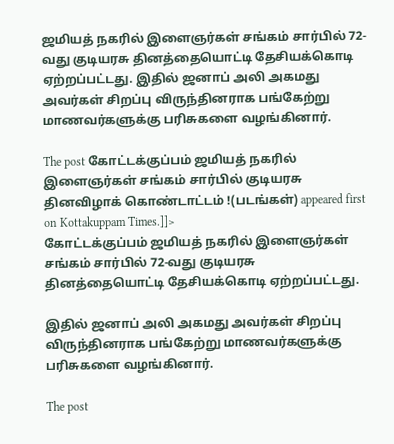ஜமியத் நகரில் இளைஞர்கள் சங்கம் சார்பில் 72-வது குடியரசு தினத்தையொட்டி தேசியக்கொடி ஏற்றப்பட்டது. இதில் ஜனாப் அலி அகமது அவர்கள் சிறப்பு விருந்தினராக பங்கேற்று மாணவர்களுக்கு பரிசுகளை வழங்கினார்.

The post கோட்டக்குப்பம் ஜமியத் நகரில் இளைஞர்கள் சங்கம் சார்பில் குடியரசு தினவிழாக் கொண்டாட்டம் !(படங்கள்) appeared first on Kottakuppam Times.]]>
கோட்டக்குப்பம் ஜமியத் நகரில் இளைஞர்கள் சங்கம் சார்பில் 72-வது குடியரசு தினத்தையொட்டி தேசியக்கொடி ஏற்றப்பட்டது.

இதில் ஜனாப் அலி அகமது அவர்கள் சிறப்பு விருந்தினராக பங்கேற்று மாணவர்களுக்கு பரிசுகளை வழங்கினார்.

The post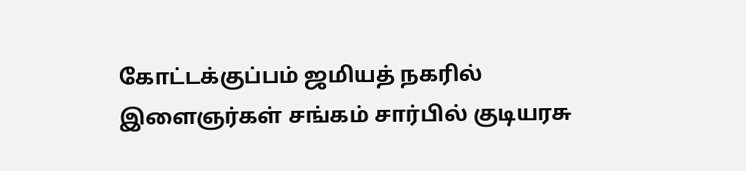கோட்டக்குப்பம் ஜமியத் நகரில் இளைஞர்கள் சங்கம் சார்பில் குடியரசு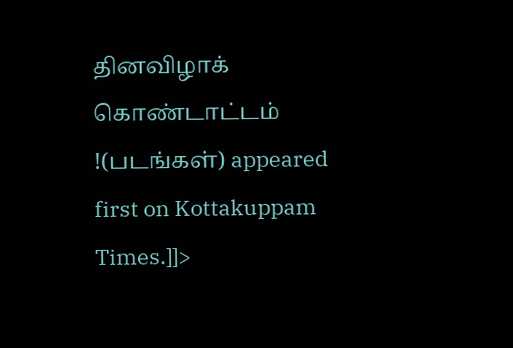தினவிழாக் கொண்டாட்டம் !(படங்கள்) appeared first on Kottakuppam Times.]]>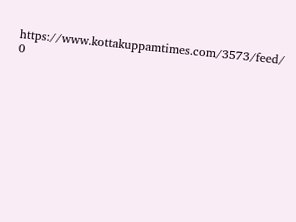https://www.kottakuppamtimes.com/3573/feed/ 0